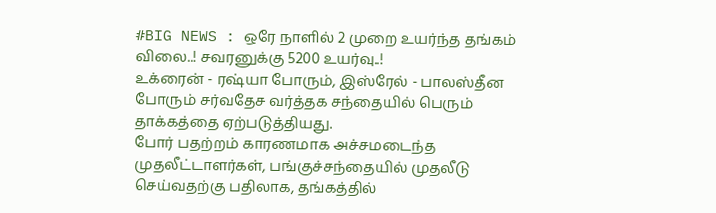#BIG NEWS : ஒரே நாளில் 2 முறை உயர்ந்த தங்கம் விலை..! சவரனுக்கு 5200 உயர்வு..!
உக்ரைன் - ரஷ்யா போரும், இஸ்ரேல் - பாலஸ்தீன போரும் சர்வதேச வர்த்தக சந்தையில் பெரும் தாக்கத்தை ஏற்படுத்தியது.
போர் பதற்றம் காரணமாக அச்சமடைந்த முதலீட்டாளர்கள், பங்குச்சந்தையில் முதலீடு செய்வதற்கு பதிலாக, தங்கத்தில்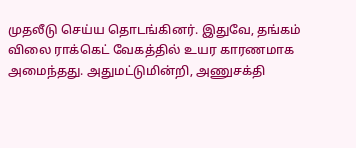முதலீடு செய்ய தொடங்கினர். இதுவே, தங்கம் விலை ராக்கெட் வேகத்தில் உயர காரணமாக அமைந்தது. அதுமட்டுமின்றி, அணுசக்தி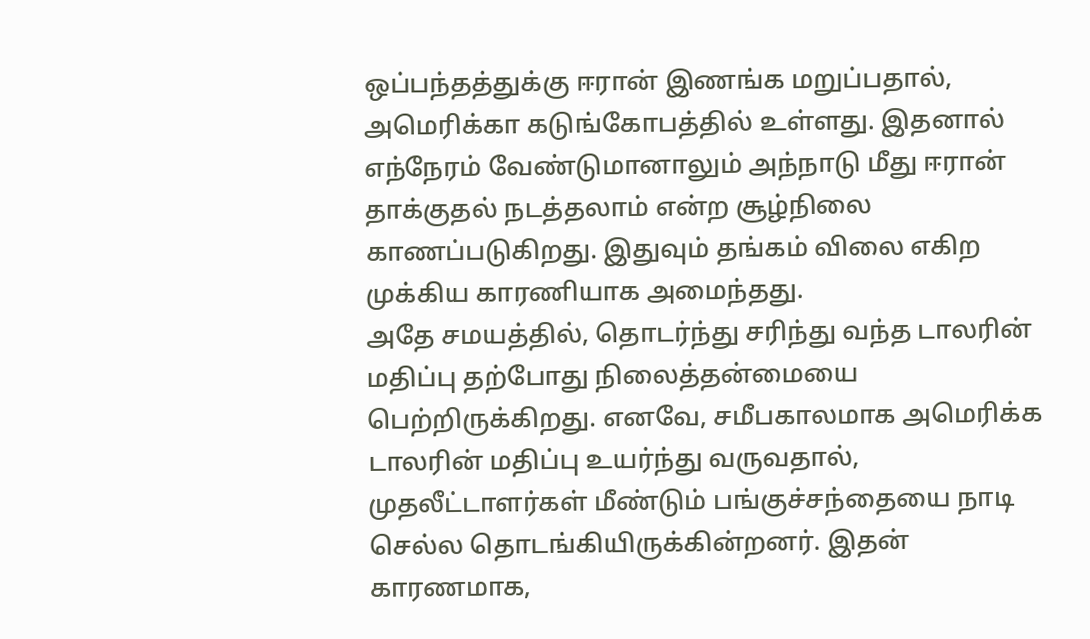ஒப்பந்தத்துக்கு ஈரான் இணங்க மறுப்பதால், அமெரிக்கா கடுங்கோபத்தில் உள்ளது. இதனால் எந்நேரம் வேண்டுமானாலும் அந்நாடு மீது ஈரான் தாக்குதல் நடத்தலாம் என்ற சூழ்நிலை காணப்படுகிறது. இதுவும் தங்கம் விலை எகிற முக்கிய காரணியாக அமைந்தது.
அதே சமயத்தில், தொடர்ந்து சரிந்து வந்த டாலரின் மதிப்பு தற்போது நிலைத்தன்மையை பெற்றிருக்கிறது. எனவே, சமீபகாலமாக அமெரிக்க டாலரின் மதிப்பு உயர்ந்து வருவதால், முதலீட்டாளர்கள் மீண்டும் பங்குச்சந்தையை நாடி செல்ல தொடங்கியிருக்கின்றனர். இதன் காரணமாக,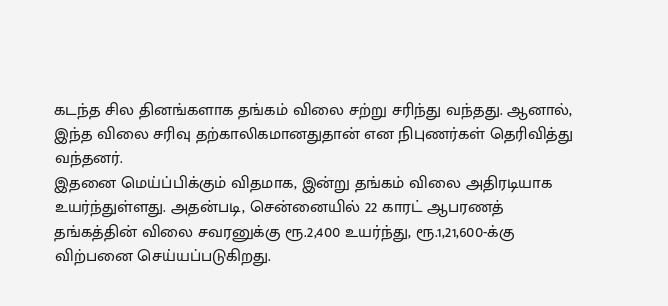கடந்த சில தினங்களாக தங்கம் விலை சற்று சரிந்து வந்தது. ஆனால், இந்த விலை சரிவு தற்காலிகமானதுதான் என நிபுணர்கள் தெரிவித்து வந்தனர்.
இதனை மெய்ப்பிக்கும் விதமாக, இன்று தங்கம் விலை அதிரடியாக உயர்ந்துள்ளது. அதன்படி, சென்னையில் 22 காரட் ஆபரணத் தங்கத்தின் விலை சவரனுக்கு ரூ.2,400 உயர்ந்து, ரூ.1,21,600-க்கு விற்பனை செய்யப்படுகிறது.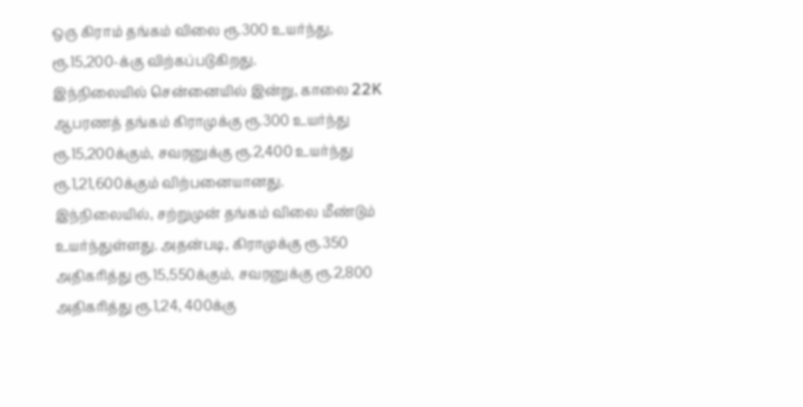ஒரு கிராம் தங்கம் விலை ரூ.300 உயர்ந்து, ரூ.15,200-க்கு விற்கப்படுகிறது.
இந்நிலையில் சென்னையில் இன்று, காலை 22K ஆபரணத் தங்கம் கிராமுக்கு ரூ.300 உயர்ந்து ரூ.15,200க்கும், சவரனுக்கு ரூ.2,400 உயர்ந்து ரூ.1,21,600க்கும் விற்பனையானது. இந்நிலையில், சற்றுமுன் தங்கம் விலை மீண்டும் உயர்ந்துள்ளது. அதன்படி, கிராமுக்கு ரூ.350 அதிகரித்து ரூ.15,550க்கும், சவரனுக்கு ரூ.2,800 அதிகரித்து ரூ.1,24, 400க்கு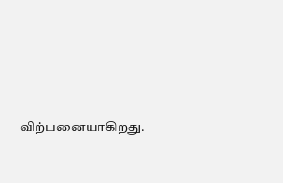விற்பனையாகிறது.